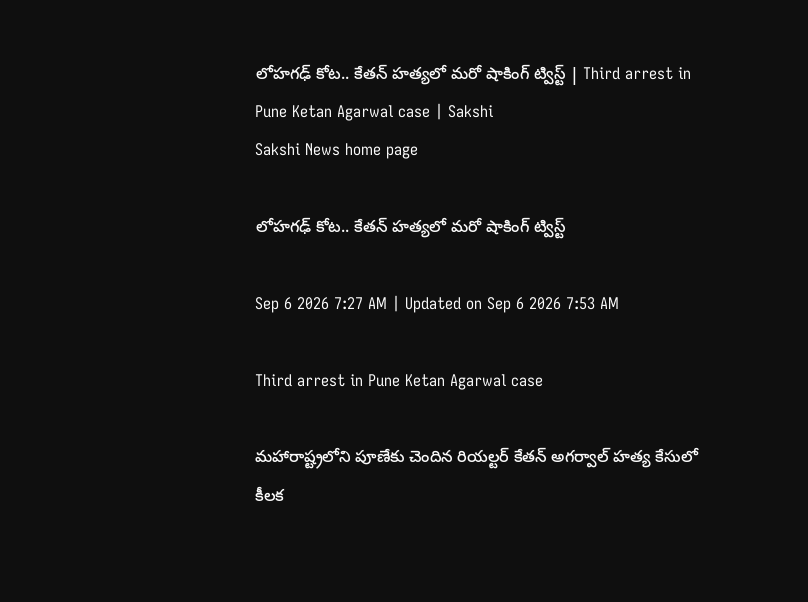లోహగఢ్‌ కోట.. కేతన్‌ హత్యలో మరో షాకింగ్‌ ట్విస్ట్‌ | Third arrest in Pune Ketan Agarwal case | Sakshi
Sakshi News home page

లోహగఢ్‌ కోట.. కేతన్‌ హత్యలో మరో షాకింగ్‌ ట్విస్ట్‌

Sep 6 2026 7:27 AM | Updated on Sep 6 2026 7:53 AM

Third arrest in Pune Ketan Agarwal case

మహారాష్ట్రలోని పూణేకు చెందిన రియల్టర్‌ కేతన్‌ అగర్వాల్‌ హత్య కేసులో కీలక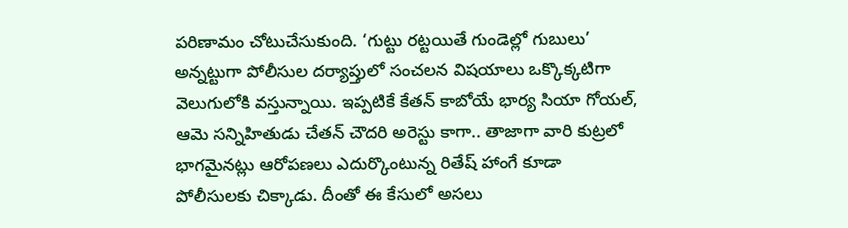పరిణామం చోటుచేసుకుంది. ‘గుట్టు రట్టయితే గుండెల్లో గుబులు’ అన్నట్టుగా పోలీసుల దర్యాప్తులో సంచలన విషయాలు ఒక్కొక్కటిగా వెలుగులోకి వస్తున్నాయి. ఇప్పటికే కేతన్‌ కాబోయే భార్య సియా గోయల్‌, ఆమె సన్నిహితుడు చేతన్‌ చౌదరి అరెస్టు కాగా.. తాజాగా వారి కుట్రలో భాగమైనట్లు ఆరోపణలు ఎదుర్కొంటున్న రితేష్‌ హాంగే కూడా పోలీసులకు చిక్కాడు. దీంతో ఈ కేసులో అసలు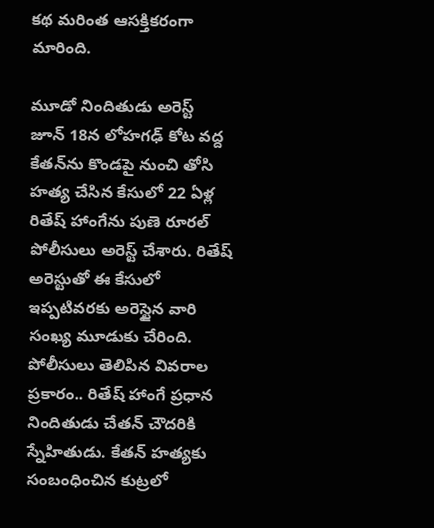కథ మరింత ఆసక్తికరంగా మారింది.

మూడో నిందితుడు అరెస్ట్‌
జూన్‌ 18న లోహగఢ్‌ కోట వద్ద కేతన్‌ను కొండపై నుంచి తోసి హత్య చేసిన కేసులో 22 ఏళ్ల రితేష్‌ హాంగేను పుణె రూరల్‌ పోలీసులు అరెస్ట్‌ చేశారు. రితేష్‌ అరెస్టుతో ఈ కేసులో ఇప్పటివరకు అరెస్టైన వారి సంఖ్య మూడుకు చేరింది. పోలీసులు తెలిపిన వివరాల ప్రకారం.. రితేష్‌ హాంగే ప్రధాన నిందితుడు చేతన్‌ చౌదరికి స్నేహితుడు. కేతన్‌ హత్యకు సంబంధించిన కుట్రలో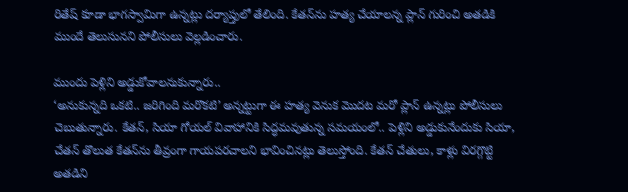రితేష్‌ కూడా భాగస్వామిగా ఉన్నట్లు దర్యాప్తులో తేలింది. కేతన్‌ను హత్య చేయాలన్న ప్లాన్‌ గురించి అతడికి ముందే తెలుసునని పోలీసులు వెల్లడించారు.

ముందు పెళ్లిని అడ్డుకోవాలనుకున్నారు..
‘అనుకున్నది ఒకటి.. జరిగింది మరొకటి’ అన్నట్టుగా ఈ హత్య వెనుక మొదట మరో ప్లాన్‌ ఉన్నట్లు పోలీసులు చెబుతున్నారు. కేతన్‌, సియా గోయల్‌ వివాహానికి సిద్ధమవుతున్న సమయంలో.. పెళ్లిని అడ్డుకునేందుకు సియా, చేతన్‌ తొలుత కేతన్‌ను తీవ్రంగా గాయపరచాలని భావించినట్లు తెలుస్తోంది. కేతన్‌ చేతులు, కాళ్లు విరగ్గొట్టి అతడిని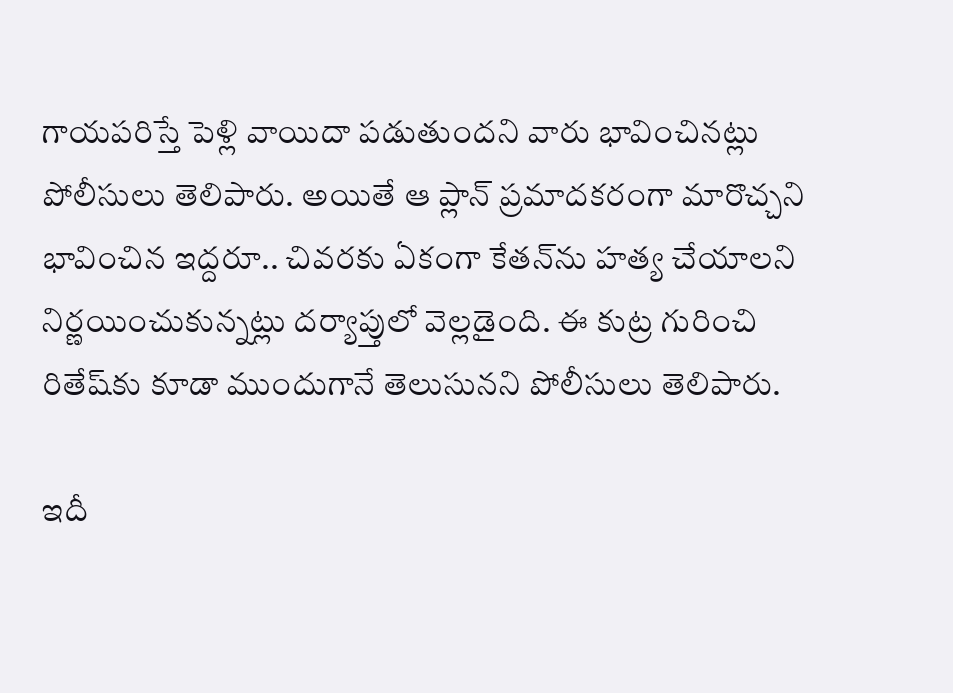గాయపరిస్తే పెళ్లి వాయిదా పడుతుందని వారు భావించినట్లు పోలీసులు తెలిపారు. అయితే ఆ ప్లాన్‌ ప్రమాదకరంగా మారొచ్చని భావించిన ఇద్దరూ.. చివరకు ఏకంగా కేతన్‌ను హత్య చేయాలని నిర్ణయించుకున్నట్లు దర్యాప్తులో వెల్లడైంది. ఈ కుట్ర గురించి రితేష్‌కు కూడా ముందుగానే తెలుసునని పోలీసులు తెలిపారు.

ఇదీ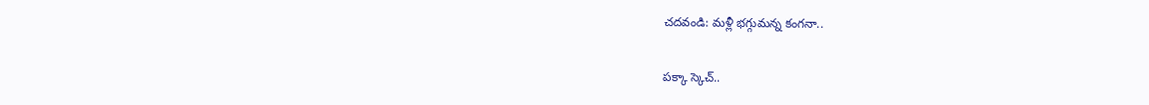చదవండి: మళ్లీ భగ్గుమన్న కంగనా..

పక్కా స్కెచ్‌..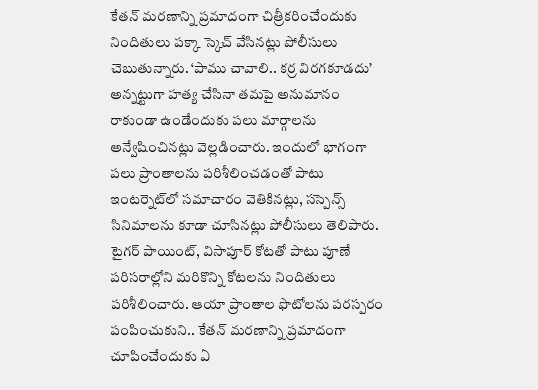కేతన్‌ మరణాన్ని ప్రమాదంగా చిత్రీకరించేందుకు నిందితులు పక్కా స్కెచ్‌ వేసినట్లు పోలీసులు చెబుతున్నారు. ‘పాము చావాలి.. కర్ర విరగకూడదు’ అన్నట్టుగా హత్య చేసినా తమపై అనుమానం రాకుండా ఉండేందుకు పలు మార్గాలను అన్వేషించినట్లు వెల్లడించారు. ఇందులో భాగంగా పలు ప్రాంతాలను పరిశీలించడంతో పాటు ఇంటర్నెట్‌లో సమాచారం వెతికినట్లు, సస్పెన్స్‌ సినిమాలను కూడా చూసినట్లు పోలీసులు తెలిపారు. టైగర్‌ పాయింట్‌, విసాపూర్‌ కోటతో పాటు పూణే పరిసరాల్లోని మరికొన్ని కోటలను నిందితులు పరిశీలించారు. ఆయా ప్రాంతాల ఫొటోలను పరస్పరం పంపించుకుని.. కేతన్‌ మరణాన్ని ప్రమాదంగా చూపించేందుకు ఏ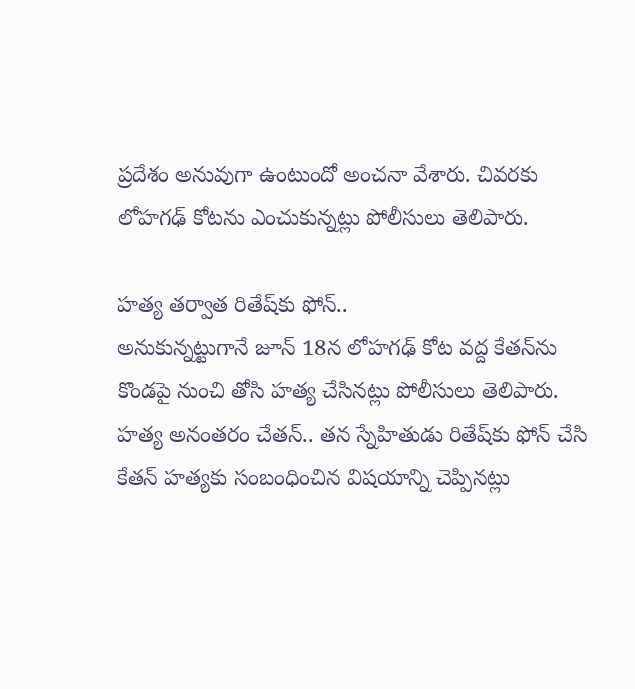ప్రదేశం అనువుగా ఉంటుందో అంచనా వేశారు. చివరకు లోహగఢ్‌ కోటను ఎంచుకున్నట్లు పోలీసులు తెలిపారు.

హత్య తర్వాత రితేష్‌కు ఫోన్‌..
అనుకున్నట్టుగానే జూన్‌ 18న లోహగఢ్‌ కోట వద్ద కేతన్‌ను కొండపై నుంచి తోసి హత్య చేసినట్లు పోలీసులు తెలిపారు. హత్య అనంతరం చేతన్‌.. తన స్నేహితుడు రితేష్‌కు ఫోన్‌ చేసి కేతన్‌ హత్యకు సంబంధించిన విషయాన్ని చెప్పినట్లు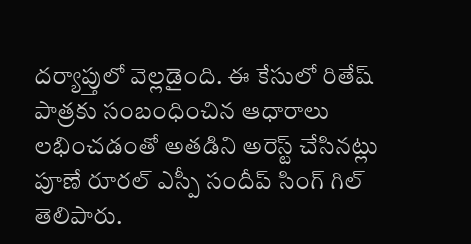దర్యాప్తులో వెల్లడైంది. ఈ కేసులో రితేష్‌ పాత్రకు సంబంధించిన ఆధారాలు లభించడంతో అతడిని అరెస్ట్‌ చేసినట్లు పూణే రూరల్‌ ఎస్పీ సందీప్‌ సింగ్‌ గిల్‌ తెలిపారు.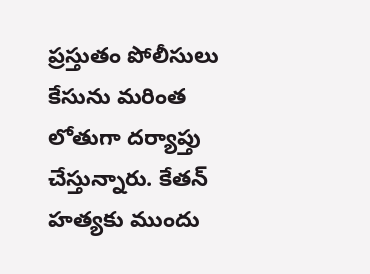ప్రస్తుతం పోలీసులు కేసును మరింత లోతుగా దర్యాప్తు చేస్తున్నారు. కేతన్‌ హత్యకు ముందు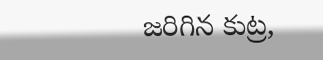జరిగిన కుట్ర,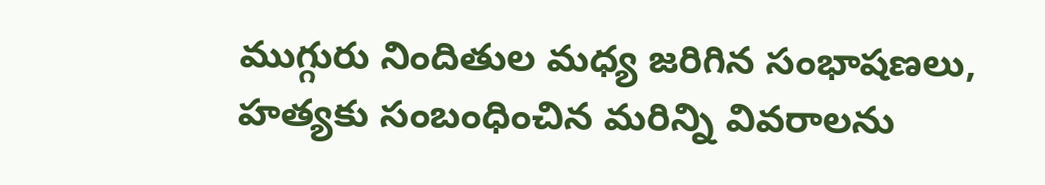ముగ్గురు నిందితుల మధ్య జరిగిన సంభాషణలు, హత్యకు సంబంధించిన మరిన్ని వివరాలను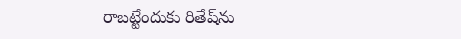రాబట్టేందుకు రితేష్‌ను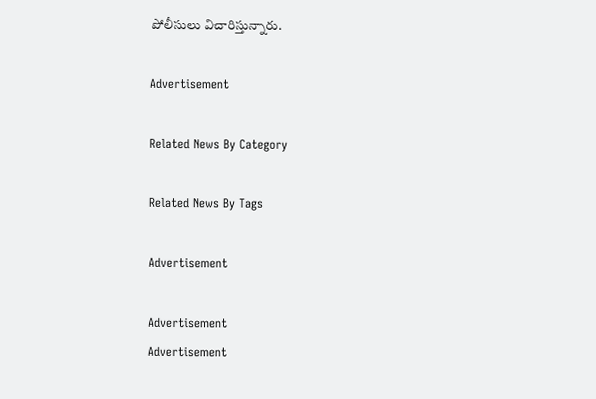పోలీసులు విచారిస్తున్నారు.

Advertisement

Related News By Category

Related News By Tags

Advertisement

Advertisement
Advertisement